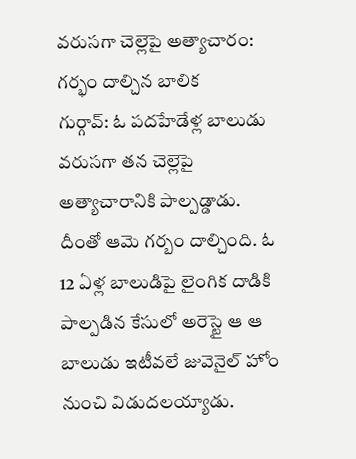వరుసగా చెల్లెపై అత్యాచారం: గర్భం దాల్చిన బాలిక
గుర్గావ్: ఓ పదహేడేళ్ల బాలుడు వరుసగా తన చెల్లెపై అత్యాచారానికి పాల్పడ్డాడు. దీంతో ఆమె గర్బం దాల్చింది. ఓ 12 ఏళ్ల బాలుడిపై లైంగిక దాడికి పాల్పడిన కేసులో అరెస్టై ఆ ఆ బాలుడు ఇటీవలే జువెనైల్ హోం నుంచి విడుదలయ్యాడు.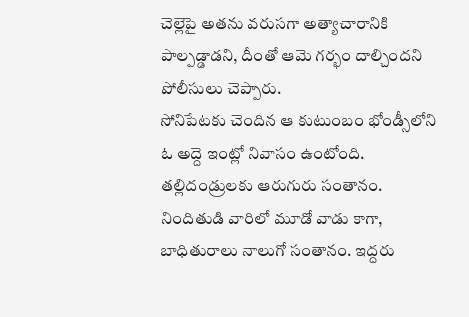చెల్లెపై అతను వరుసగా అత్యాచారానికి పాల్పడ్డాడని, దీంతో ఆమె గర్భం దాల్చిందని పోలీసులు చెప్పారు.
సోనిపేటకు చెందిన ఆ కుటుంబం భోండ్సీలోని ఓ అద్దె ఇంట్లో నివాసం ఉంటోంది. తల్లిదండ్రులకు ఆరుగురు సంతానం. నిందితుడి వారిలో మూడో వాడు కాగా, బాధితురాలు నాలుగో సంతానం. ఇద్దరు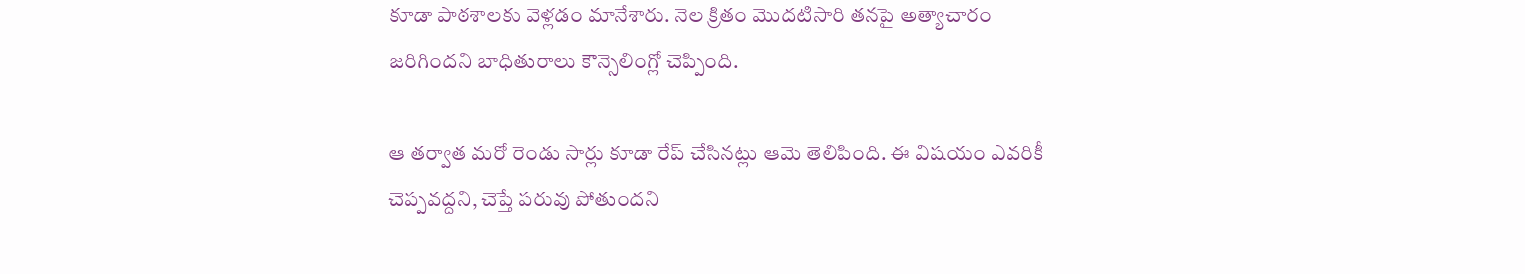కూడా పాఠశాలకు వెళ్లడం మానేశారు. నెల క్రితం మొదటిసారి తనపై అత్యాచారం జరిగిందని బాధితురాలు కౌన్సెలింగ్లో చెప్పింది.

ఆ తర్వాత మరో రెండు సార్లు కూడా రేప్ చేసినట్లు ఆమె తెలిపింది. ఈ విషయం ఎవరికీ చెప్పవద్దని, చెప్తే పరువు పోతుందని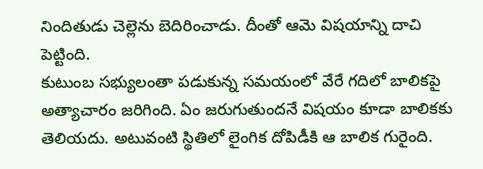నిందితుడు చెల్లెను బెదిరించాడు. దీంతో ఆమె విషయాన్ని దాచి పెట్టింది.
కుటుంబ సభ్యులంతా పడుకున్న సమయంలో వేరే గదిలో బాలికపై అత్యాచారం జరిగింది. ఏం జరుగుతుందనే విషయం కూడా బాలికకు తెలియదు. అటువంటి స్థితిలో లైంగిక దోపిడీకి ఆ బాలిక గురైంది.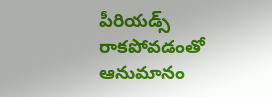పీరియడ్స్ రాకపోవడంతో ఆనుమానం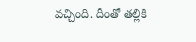వచ్చింది. దీంతో తల్లికి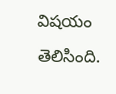విషయం తెలిసింది.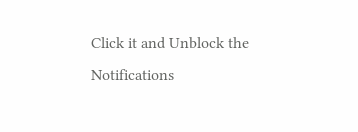Click it and Unblock the Notifications